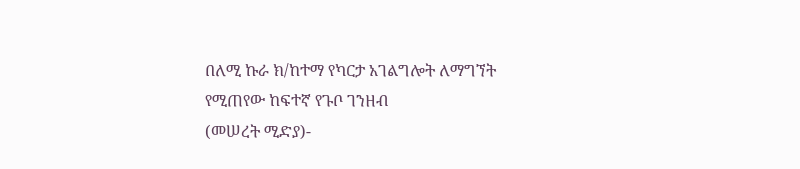በለሚ ኩራ ክ/ከተማ የካርታ አገልግሎት ለማግኘት የሚጠየው ከፍተኛ የጉቦ ገንዘብ
(መሠረት ሚድያ)-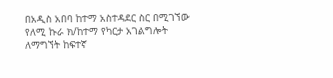በአዲስ አበባ ከተማ አስተዳደር ስር በሚገኘው የለሚ ኩራ ክ/ከተማ የካርታ አገልግሎት ለማግኘት ከፍተኛ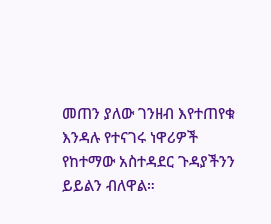መጠን ያለው ገንዘብ እየተጠየቁ እንዳሉ የተናገሩ ነዋሪዎች የከተማው አስተዳደር ጉዳያችንን ይይልን ብለዋል።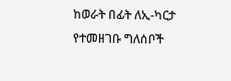ከወራት በፊት ለኢ-ካርታ የተመዘገቡ ግለሰቦች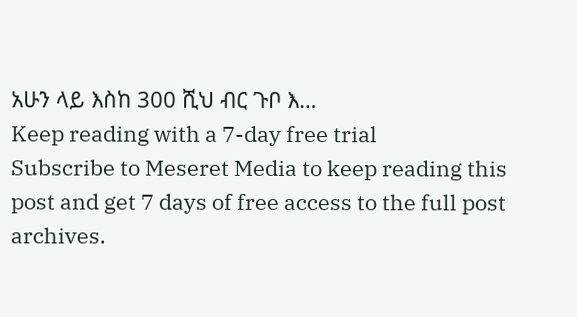አሁን ላይ እስከ 300 ሺህ ብር ጉቦ እ…
Keep reading with a 7-day free trial
Subscribe to Meseret Media to keep reading this post and get 7 days of free access to the full post archives.